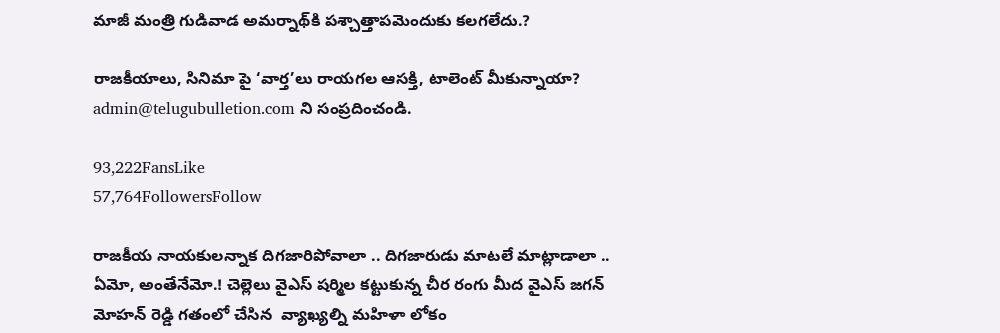మాజీ మంత్రి గుడివాడ అమర్నాథ్‌కి పశ్చాత్తాపమెందుకు కలగలేదు.?

రాజకీయాలు, సినిమా పై ‘వార్త’లు రాయగల ఆసక్తి, టాలెంట్ మీకున్నాయా? admin@telugubulletion.com ని సంప్రదించండి.

93,222FansLike
57,764FollowersFollow

రాజకీయ నాయకులన్నాక దిగజారిపోవాలా .. దిగజారుడు మాటలే మాట్లాడాలా ..   ఏమో, అంతేనేమో.! చెల్లెలు వైఎస్ షర్మిల కట్టుకున్న చీర రంగు మీద వైఎస్ జగన్ మోహన్ రెడ్డి గతంలో చేసిన  వ్యాఖ్యల్ని మహిళా లోకం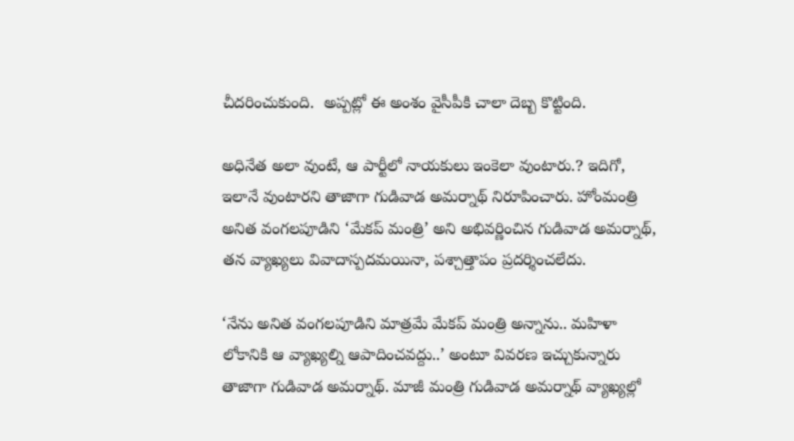చీదరించుకుంది.  అప్పట్లో ఈ అంశం వైసీపీకి చాలా దెబ్బ కొట్టింది.

అధినేత అలా వుంటే, ఆ పార్టీలో నాయకులు ఇంకెలా వుంటారు.? ఇదిగో, ఇలానే వుంటారని తాజాగా గుడివాడ అమర్నాథ్ నిరూపించారు. హోంమంత్రి అనిత వంగలపూడిని ‘మేకప్ మంత్రి’ అని అభివర్ణించిన గుడివాడ అమర్నాథ్, తన వ్యాఖ్యలు వివాదాస్పదమయినా, పశ్చాత్తాపం ప్రదర్శించలేదు.

‘నేను అనిత వంగలపూడిని మాత్రమే మేకప్ మంత్రి అన్నాను.. మహిళా లోకానికి ఆ వ్యాఖ్యల్ని ఆపాదించవద్దు..’ అంటూ వివరణ ఇచ్చుకున్నారు తాజాగా గుడివాడ అమర్నాథ్. మాజీ మంత్రి గుడివాడ అమర్నాథ్ వ్యాఖ్యల్లో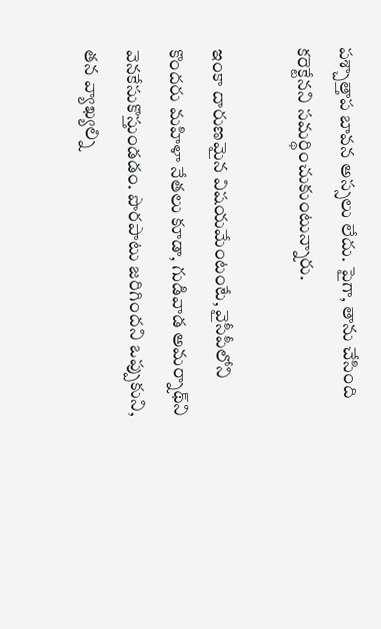పశ్చాత్తాప బావన అస్సలు లేదు. పైగా, తాను చేసింది కరెక్టేనని సమర్థించుకుంటున్నారు.

ఇంకా దారుణమైన విషయమేంటంటే, వైసీపీలోని కొందరు మహిళా నేతలు కూడా, గుడివాడ అమర్నాథ్‌ని వెనకేసుకొస్తుండడం. పొరపాటు జరిగిందని ఒప్పుకుని, తన వ్యాఖ్యల్ని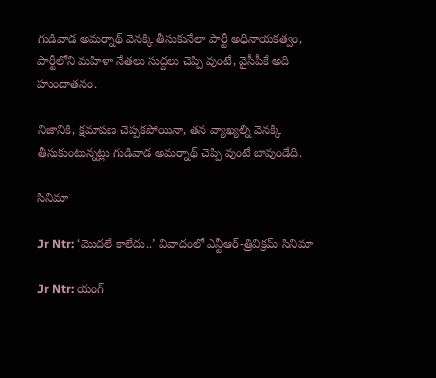గుడివాడ అమర్నాథ్ వెనక్కి తీసుకునేలా పార్టీ అధినాయకత్వం, పార్టీలోని మహిళా నేతలు సుద్దలు చెప్పి వుంటే, వైసీపీకే అది హుందాతనం.

నిజానికి, క్షమాపణ చెప్పకపోయినా, తన వ్యాఖ్యల్ని వెనక్కి తీసుకుంటున్నట్లు గుడివాడ అమర్నాథ్ చెప్పి వుంటే బావుండేది.

సినిమా

Jr Ntr: ‘మొదలే కాలేదు..’ వివాదంలో ఎన్టీఆర్-త్రివిక్రమ్ సినిమా

Jr Ntr: యంగ్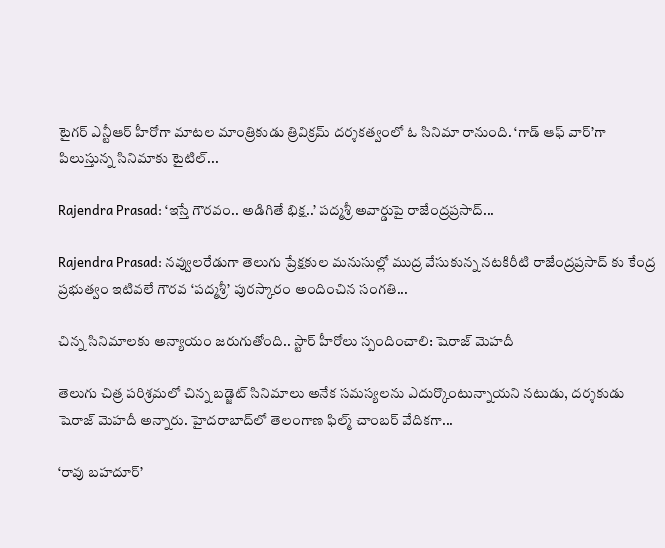టైగర్ ఎన్టీఆర్ హీరోగా మాటల మాంత్రికుడు త్రివిక్రమ్ దర్శకత్వంలో ఓ సినిమా రానుంది. ‘గాడ్ ఆఫ్ వార్’గా పిలుస్తున్న సినిమాకు టైటిల్...

Rajendra Prasad: ‘ఇస్తే గౌరవం.. అడిగితే భిక్ష..’ పద్మశ్రీ అవార్డుపై రాజేంద్రప్రసాద్...

Rajendra Prasad: నవ్వులరేడుగా తెలుగు ప్రేక్షకుల మనుసుల్లో ముద్ర వేసుకున్న నటకిరీటి రాజేంద్రప్రసాద్ కు కేంద్ర ప్రభుత్వం ఇటివలే గౌరవ ‘పద్మశ్రీ’ పురస్కారం అందించిన సంగతి...

చిన్న సినిమాలకు అన్యాయం జరుగుతోంది.. స్టార్ హీరోలు స్పందించాలి: షెరాజ్ మెహదీ

తెలుగు చిత్ర పరిశ్రమలో చిన్న బడ్జెట్ సినిమాలు అనేక సమస్యలను ఎదుర్కొంటున్నాయని నటుడు, దర్శకుడు షెరాజ్ మెహదీ అన్నారు. హైదరాబాద్‌లో తెలంగాణ ఫిల్మ్ చాంబర్ వేదికగా...

‘రావు బహదూర్’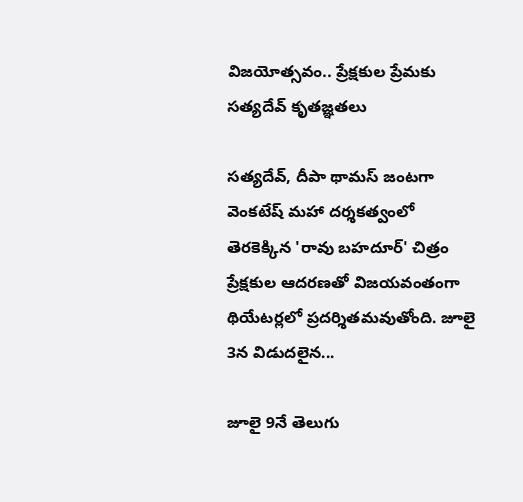విజయోత్సవం.. ప్రేక్షకుల ప్రేమకు సత్యదేవ్ కృతజ్ఞతలు

సత్యదేవ్, దీపా థామస్ జంటగా వెంకటేష్ మహా దర్శకత్వంలో తెరకెక్కిన 'రావు బహదూర్' చిత్రం ప్రేక్షకుల ఆదరణతో విజయవంతంగా థియేటర్లలో ప్రదర్శితమవుతోంది. జూలై 3న విడుదలైన...

జూలై 9నే తెలుగు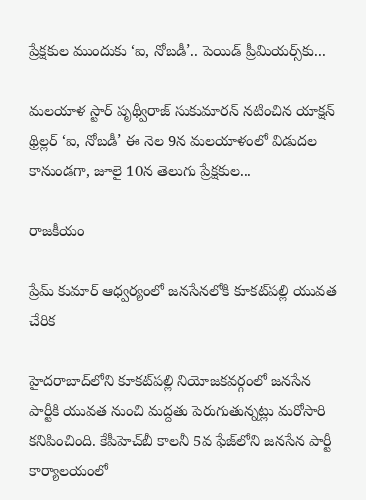ప్రేక్షకుల ముందుకు ‘ఐ, నోబడీ’.. పెయిడ్ ప్రీమియర్స్‌కు...

మలయాళ స్టార్ పృథ్వీరాజ్ సుకుమారన్ నటించిన యాక్షన్ థ్రిల్లర్ ‘ఐ, నోబడీ’ ఈ నెల 9న మలయాళంలో విడుదల కానుండగా, జూలై 10న తెలుగు ప్రేక్షకుల...

రాజకీయం

ప్రేమ్ కుమార్ ఆధ్వర్యంలో జనసేనలోకి కూకట్‌పల్లి యువత చేరిక

హైదరాబాద్‌లోని కూకట్‌పల్లి నియోజకవర్గంలో జనసేన పార్టీకి యువత నుంచి మద్దతు పెరుగుతున్నట్లు మరోసారి కనిపించింది. కేపీహెచ్‌బీ కాలనీ 5వ ఫేజ్‌లోని జనసేన పార్టీ కార్యాలయంలో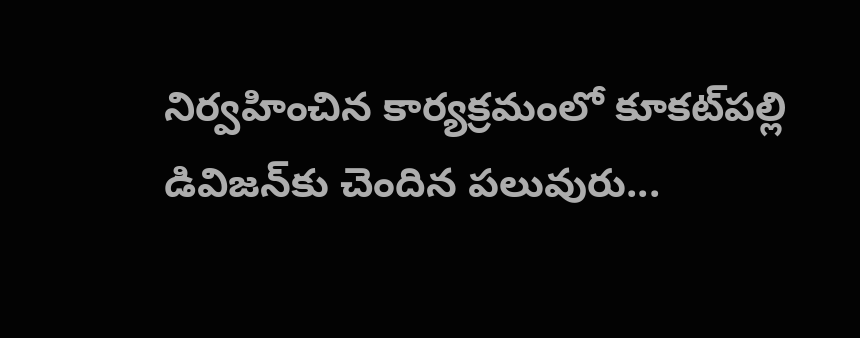నిర్వహించిన కార్యక్రమంలో కూకట్‌పల్లి డివిజన్‌కు చెందిన పలువురు...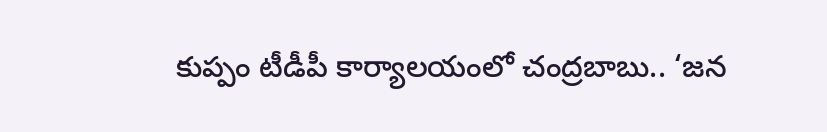కుప్పం టీడీపీ కార్యాలయంలో చంద్రబాబు.. ‘జన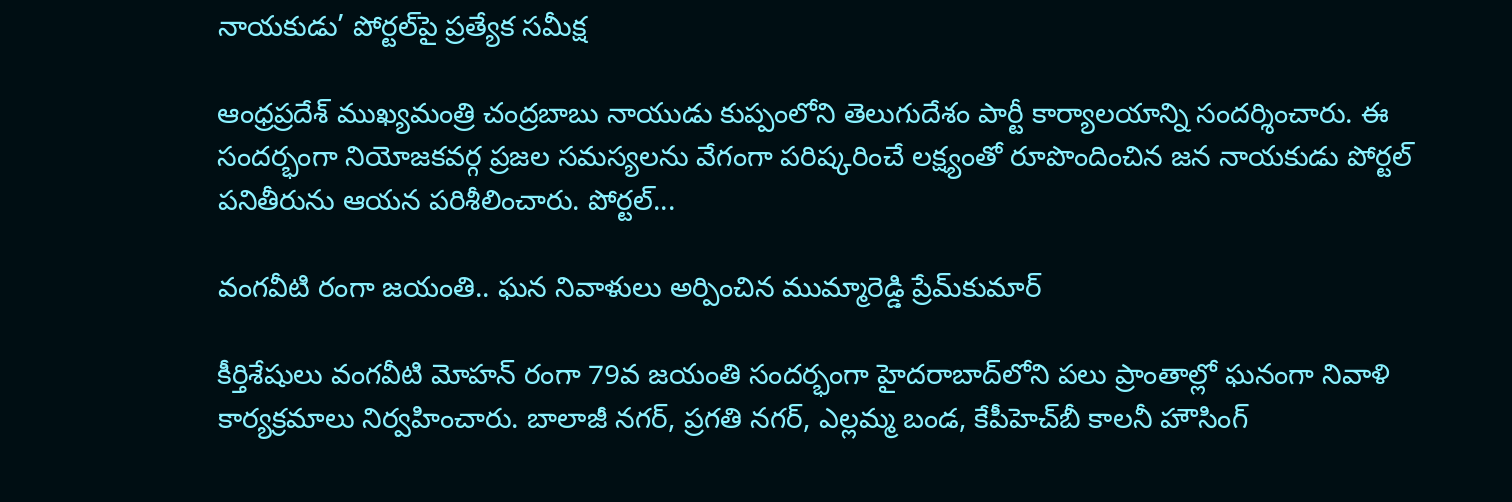నాయకుడు’ పోర్టల్‌పై ప్రత్యేక సమీక్ష

ఆంధ్రప్రదేశ్ ముఖ్యమంత్రి చంద్రబాబు నాయుడు కుప్పంలోని తెలుగుదేశం పార్టీ కార్యాలయాన్ని సందర్శించారు. ఈ సందర్భంగా నియోజకవర్గ ప్రజల సమస్యలను వేగంగా పరిష్కరించే లక్ష్యంతో రూపొందించిన జన నాయకుడు పోర్టల్ పనితీరును ఆయన పరిశీలించారు. పోర్టల్...

వంగవీటి రంగా జయంతి.. ఘన నివాళులు అర్పించిన ముమ్మారెడ్డి ప్రేమ్‌కుమార్

కీర్తిశేషులు వంగవీటి మోహన్ రంగా 79వ జయంతి సందర్భంగా హైదరాబాద్‌లోని పలు ప్రాంతాల్లో ఘనంగా నివాళి కార్యక్రమాలు నిర్వహించారు. బాలాజీ నగర్, ప్రగతి నగర్, ఎల్లమ్మ బండ, కేపీహెచ్‌బీ కాలనీ హౌసింగ్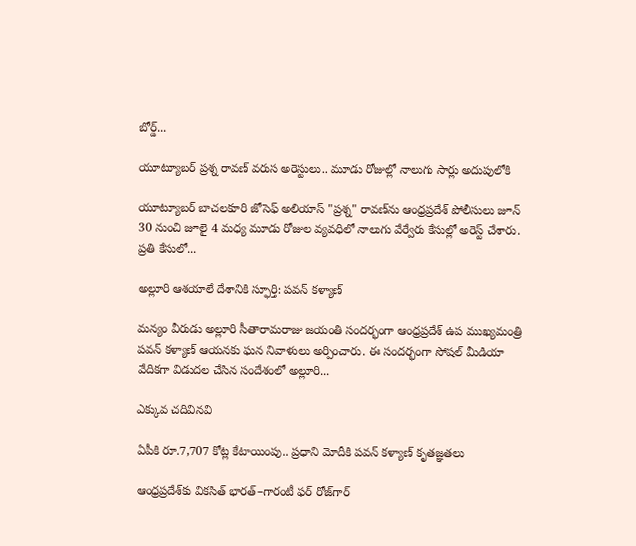బోర్డ్...

యూట్యూబర్ ప్రశ్న రావణ్ వరుస అరెస్టులు.. మూడు రోజుల్లో నాలుగు సార్లు అదుపులోకి

యూట్యూబర్ బాచలకూరి జోసెఫ్ అలియాస్ "ప్రశ్న" రావణ్‌ను ఆంధ్రప్రదేశ్ పోలీసులు జూన్ 30 నుంచి జూలై 4 మధ్య మూడు రోజుల వ్యవధిలో నాలుగు వేర్వేరు కేసుల్లో అరెస్ట్ చేశారు. ప్రతి కేసులో...

అల్లూరి ఆశయాలే దేశానికి స్ఫూర్తి: పవన్ కళ్యాణ్

మన్యం వీరుడు అల్లూరి సీతారామరాజు జయంతి సందర్భంగా ఆంధ్రప్రదేశ్ ఉప ముఖ్యమంత్రి పవన్ కళ్యాణ్ ఆయనకు ఘన నివాళులు అర్పించారు. ఈ సందర్భంగా సోషల్ మీడియా వేదికగా విడుదల చేసిన సందేశంలో అల్లూరి...

ఎక్కువ చదివినవి

ఏపీకి రూ.7,707 కోట్ల కేటాయింపు.. ప్రధాని మోదీకి పవన్ కళ్యాణ్ కృతజ్ఞతలు

ఆంధ్రప్రదేశ్‌కు వికసిత్ భారత్–గారంటీ ఫర్ రోజ్‌గార్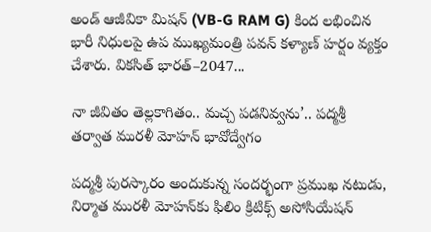అండ్ ఆజీవికా మిషన్ (VB-G RAM G) కింద లభించిన భారీ నిధులపై ఉప ముఖ్యమంత్రి పవన్ కళ్యాణ్ హర్షం వ్యక్తం చేశారు. వికసిత్ భారత్–2047...

నా జీవితం తెల్లకాగితం.. మచ్చ పడనివ్వను’.. పద్మశ్రీ తర్వాత మురళీ మోహన్ భావోద్వేగం

పద్మశ్రీ పురస్కారం అందుకున్న సందర్భంగా ప్రముఖ నటుడు, నిర్మాత మురళీ మోహన్‌కు ఫిలిం క్రిటిక్స్ అసోసియేషన్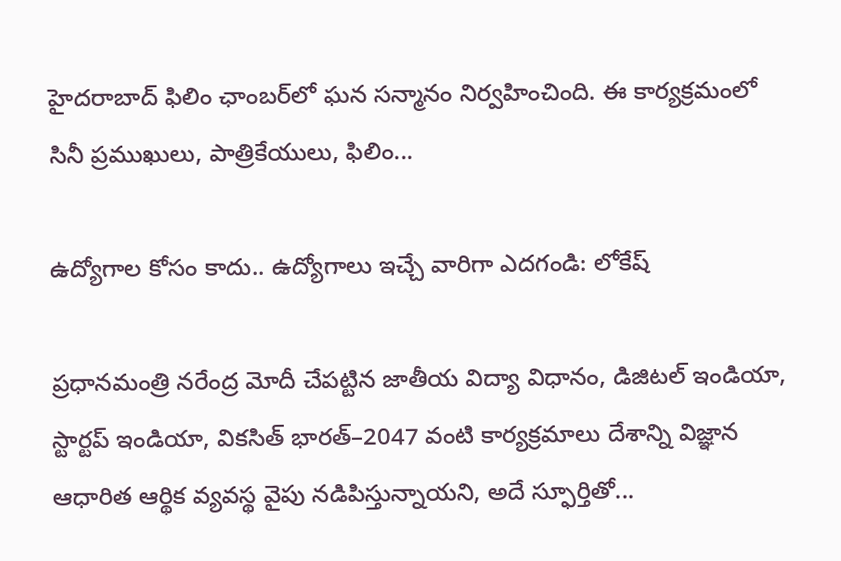హైదరాబాద్ ఫిలిం ఛాంబర్‌లో ఘన సన్మానం నిర్వహించింది. ఈ కార్యక్రమంలో సినీ ప్రముఖులు, పాత్రికేయులు, ఫిలిం...

ఉద్యోగాల కోసం కాదు.. ఉద్యోగాలు ఇచ్చే వారిగా ఎదగండి: లోకేష్

ప్రధానమంత్రి నరేంద్ర మోదీ చేపట్టిన జాతీయ విద్యా విధానం, డిజిటల్ ఇండియా, స్టార్టప్ ఇండియా, వికసిత్ భారత్–2047 వంటి కార్యక్రమాలు దేశాన్ని విజ్ఞాన ఆధారిత ఆర్థిక వ్యవస్థ వైపు నడిపిస్తున్నాయని, అదే స్ఫూర్తితో...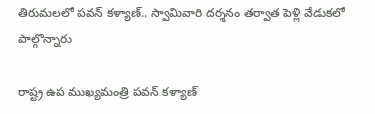తిరుమలలో పవన్ కళ్యాణ్.. స్వామివారి దర్శనం తర్వాత పెళ్లి వేడుకలో పాల్గొన్నారు

రాష్ట్ర ఉప ముఖ్యమంత్రి పవన్ కళ్యాణ్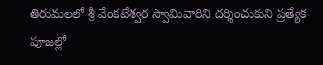తిరుమలలో శ్రీ వేంకటేశ్వర స్వామివారిని దర్శించుకుని ప్రత్యేక పూజల్లో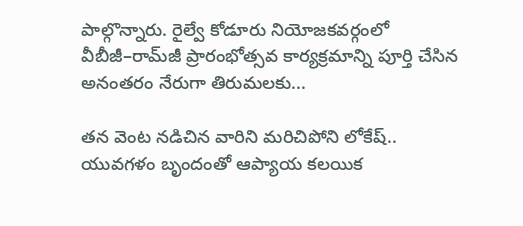పాల్గొన్నారు. రైల్వే కోడూరు నియోజకవర్గంలో వీబీజీ–రామ్‌జీ ప్రారంభోత్సవ కార్యక్రమాన్ని పూర్తి చేసిన అనంతరం నేరుగా తిరుమలకు...

తన వెంట నడిచిన వారిని మరిచిపోని లోకేష్.. యువగళం బృందంతో ఆప్యాయ కలయిక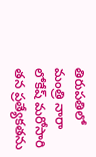తిరుపతిలో మంత్రి నారా లోకేష్ మరోసారి తన ప్రత్యేకతను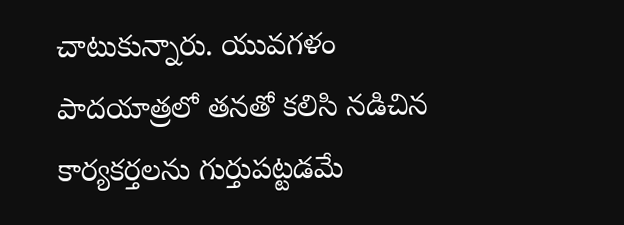చాటుకున్నారు. యువగళం పాదయాత్రలో తనతో కలిసి నడిచిన కార్యకర్తలను గుర్తుపట్టడమే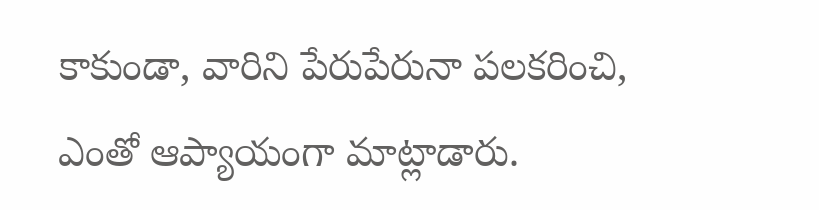కాకుండా, వారిని పేరుపేరునా పలకరించి, ఎంతో ఆప్యాయంగా మాట్లాడారు.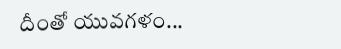దీంతో యువగళం...